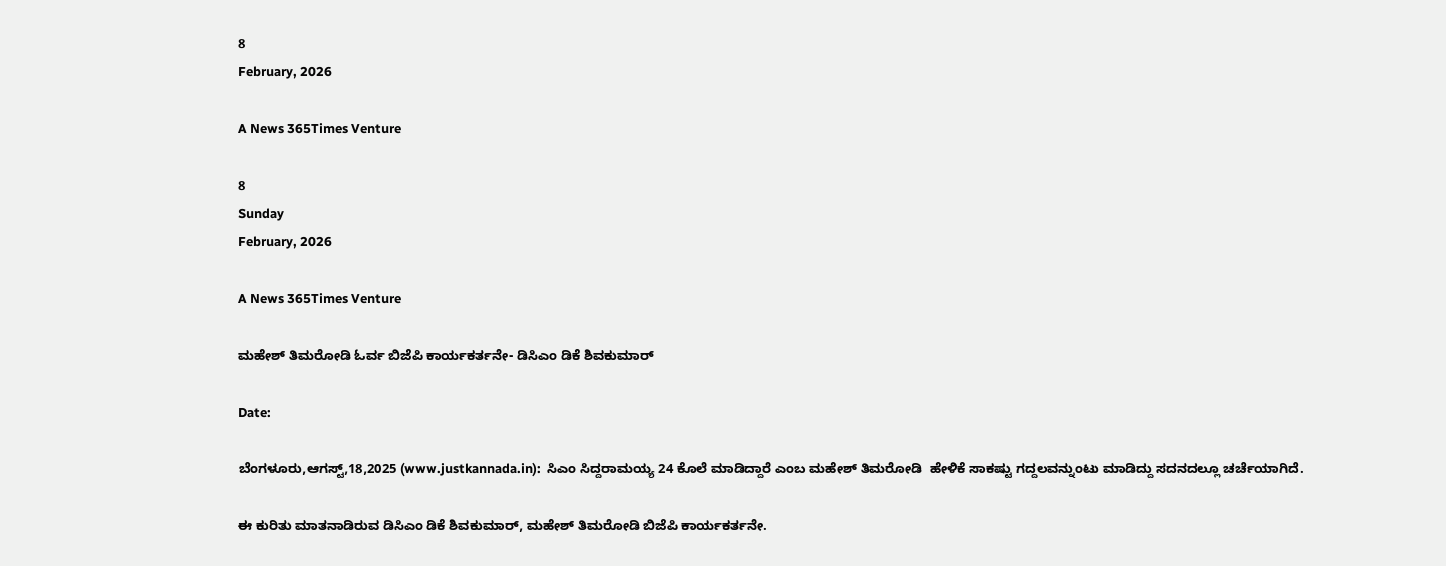8
February, 2026

A News 365Times Venture

8
Sunday
February, 2026

A News 365Times Venture

ಮಹೇಶ್ ತಿಮರೋಡಿ ಓರ್ವ ಬಿಜೆಪಿ ಕಾರ್ಯಕರ್ತನೇ- ಡಿಸಿಎಂ ಡಿಕೆ ಶಿವಕುಮಾರ್

Date:

ಬೆಂಗಳೂರು,ಆಗಸ್ಟ್,18,2025 (www.justkannada.in):  ಸಿಎಂ ಸಿದ್ದರಾಮಯ್ಯ 24 ಕೊಲೆ ಮಾಡಿದ್ದಾರೆ ಎಂಬ ಮಹೇಶ್ ತಿಮರೋಡಿ  ಹೇಳಿಕೆ ಸಾಕಷ್ಟು ಗದ್ದಲವನ್ನುಂಟು ಮಾಡಿದ್ದು ಸದನದಲ್ಲೂ ಚರ್ಚೆಯಾಗಿದೆ.

ಈ ಕುರಿತು ಮಾತನಾಡಿರುವ ಡಿಸಿಎಂ ಡಿಕೆ ಶಿವಕುಮಾರ್, ಮಹೇಶ್ ತಿಮರೋಡಿ ಬಿಜೆಪಿ ಕಾರ್ಯಕರ್ತನೇ.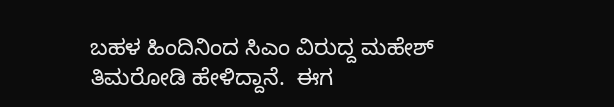ಬಹಳ ಹಿಂದಿನಿಂದ ಸಿಎಂ ವಿರುದ್ದ ಮಹೇಶ್ ತಿಮರೋಡಿ ಹೇಳಿದ್ದಾನೆ.  ಈಗ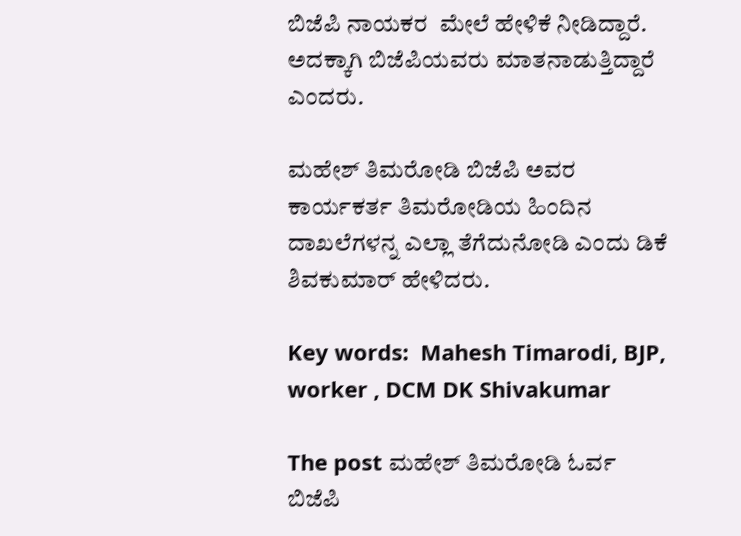ಬಿಜೆಪಿ ನಾಯಕರ  ಮೇಲೆ ಹೇಳಿಕೆ ನೀಡಿದ್ದಾರೆ. ಅದಕ್ಕಾಗಿ ಬಿಜೆಪಿಯವರು ಮಾತನಾಡುತ್ತಿದ್ದಾರೆ ಎಂದರು.

ಮಹೇಶ್ ತಿಮರೋಡಿ ಬಿಜೆಪಿ ಅವರ ಕಾರ್ಯಕರ್ತ ತಿಮರೋಡಿಯ ಹಿಂದಿನ ದಾಖಲೆಗಳನ್ನ ಎಲ್ಲಾ ತೆಗೆದುನೋಡಿ ಎಂದು ಡಿಕೆ ಶಿವಕುಮಾರ್ ಹೇಳಿದರು.

Key words:  Mahesh Timarodi, BJP, worker , DCM DK Shivakumar

The post ಮಹೇಶ್ ತಿಮರೋಡಿ ಓರ್ವ ಬಿಜೆಪಿ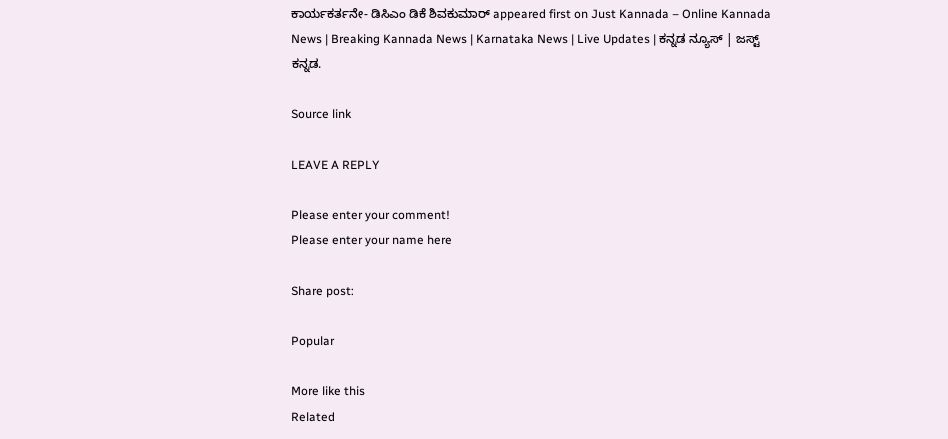ಕಾರ್ಯಕರ್ತನೇ- ಡಿಸಿಎಂ ಡಿಕೆ ಶಿವಕುಮಾರ್ appeared first on Just Kannada – Online Kannada News | Breaking Kannada News | Karnataka News | Live Updates | ಕನ್ನಡ ನ್ಯೂಸ್ | ಜಸ್ಟ್ ಕನ್ನಡ.

Source link

LEAVE A REPLY

Please enter your comment!
Please enter your name here

Share post:

Popular

More like this
Related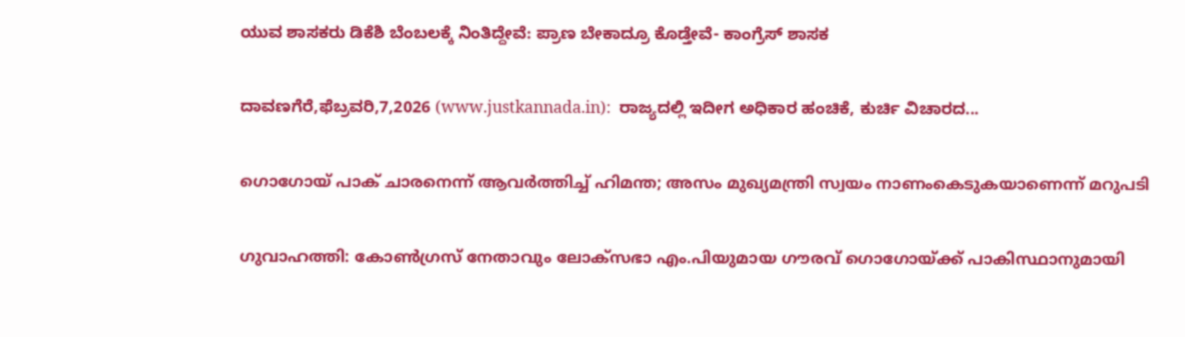ಯುವ ಶಾಸಕರು ಡಿಕೆಶಿ ಬೆಂಬಲಕ್ಕೆ ನಿಂತಿದ್ದೇವೆ: ಪ್ರಾಣ ಬೇಕಾದ್ರೂ ಕೊಡ್ತೇವೆ- ಕಾಂಗ್ರೆಸ್ ಶಾಸಕ

ದಾವಣಗೆರೆ,ಫೆಬ್ರವರಿ,7,2026 (www.justkannada.in):  ರಾಜ್ಯದಲ್ಲಿ ಇದೀಗ ಅಧಿಕಾರ ಹಂಚಿಕೆ, ಕುರ್ಚಿ ವಿಚಾರದ...

ഗൊഗോയ് പാക് ചാരനെന്ന് ആവര്‍ത്തിച്ച് ഹിമന്ത; അസം മുഖ്യമന്ത്രി സ്വയം നാണംകെടുകയാണെന്ന് മറുപടി

ഗുവാഹത്തി: കോണ്‍ഗ്രസ് നേതാവും ലോക്‌സഭാ എം.പിയുമായ ഗൗരവ് ഗൊഗോയ്ക്ക് പാകിസ്ഥാനുമായി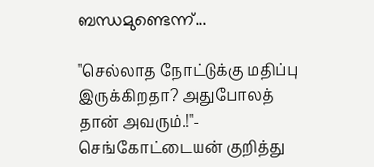ബന്ധമുണ്ടെന്ന്...

"செல்லாத நோட்டுக்கு மதிப்பு இருக்கிறதா? அதுபோலத் தான் அவரும்.!"- செங்கோட்டையன் குறித்து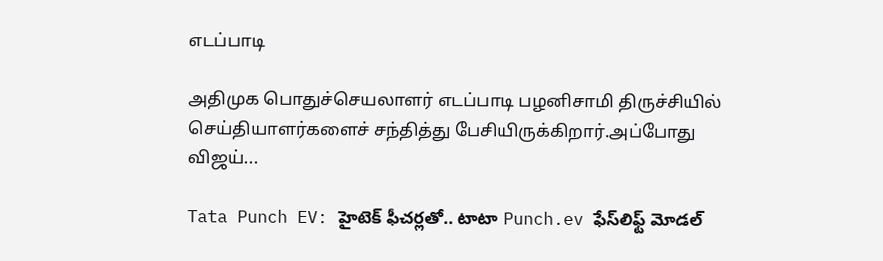எடப்பாடி

அதிமுக பொதுச்செயலாளர் எடப்பாடி பழனிசாமி திருச்சியில் செய்தியாளர்களைச் சந்தித்து பேசியிருக்கிறார்.அப்போது விஜய்...

Tata Punch EV: హైటెక్ ఫీచర్లతో.. టాటా Punch.ev ఫేస్‌లిఫ్ట్ మోడల్‌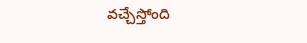వచ్చేస్తోంది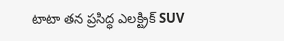టాటా తన ప్రసిద్ధ ఎలక్ట్రిక్ SUV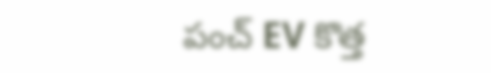పంచ్ EV కొత్త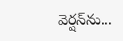వెర్షన్‌ను...